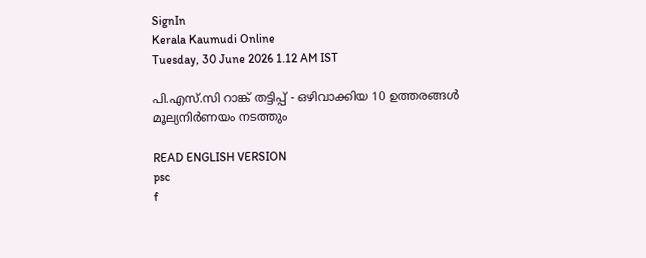SignIn
Kerala Kaumudi Online
Tuesday, 30 June 2026 1.12 AM IST

പി.എസ്.സി റാങ്ക് തട്ടിപ്പ് - ഒഴിവാക്കിയ 10 ഉത്തരങ്ങൾ മൂല്യനിർണയം നടത്തും

READ ENGLISH VERSION
psc
f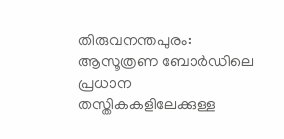തിരുവനന്തപുരം: ആസൂത്രണ ബോർഡിലെ പ്രധാന തസ്തികകളിലേക്കുള്ള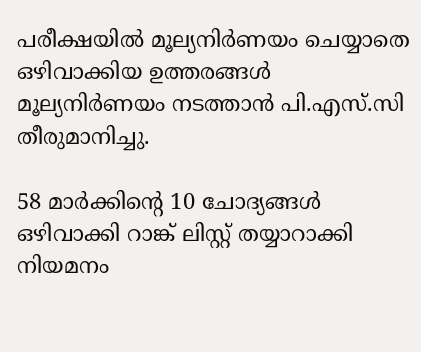പരീക്ഷയിൽ മൂല്യനിർണയം ചെയ്യാതെ ഒഴിവാക്കിയ ഉത്തരങ്ങൾ മൂല്യനിർണയം നടത്താൻ പി.എസ്.സി തീരുമാനിച്ചു.

58 മാർക്കിന്റെ 10 ചോദ്യങ്ങൾ ഒഴിവാക്കി റാങ്ക് ലിസ്റ്റ് തയ്യാറാക്കി നിയമനം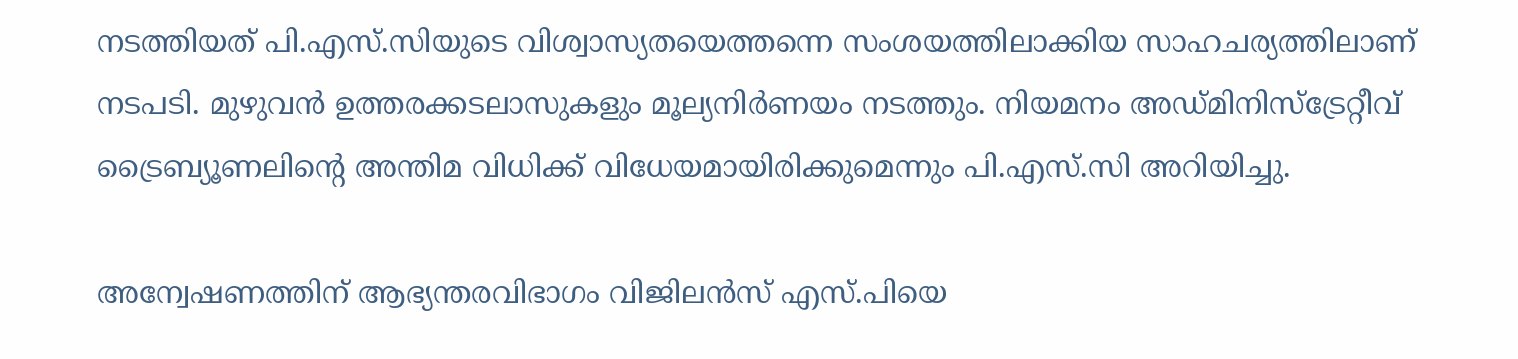നടത്തിയത് പി.എസ്.സിയുടെ വിശ്വാസ്യതയെത്തന്നെ സംശയത്തിലാക്കിയ സാഹചര്യത്തിലാണ് നടപടി. മുഴുവൻ ഉത്തരക്കടലാസുകളും മൂല്യനിർണയം നടത്തും. നിയമനം അഡ്മിനിസ്‌ട്രേറ്റീവ് ട്രൈബ്യൂണലിന്റെ അന്തിമ വിധിക്ക് വിധേയമായിരിക്കുമെന്നും പി.എസ്.സി അറിയിച്ചു.

അന്വേഷണത്തിന് ആഭ്യന്തരവിഭാഗം വിജിലൻസ് എസ്.പിയെ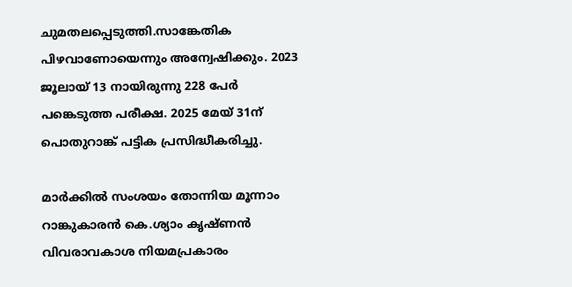ചുമതലപ്പെടുത്തി.സാങ്കേതിക പിഴവാണോയെന്നും അന്വേഷിക്കും. 2023 ജൂലായ് 13 നായിരുന്നു 228 പേർ പങ്കെടുത്ത പരീക്ഷ. 2025 മേയ് 31ന് പൊതുറാങ്ക് പട്ടിക പ്രസിദ്ധീകരിച്ചു.

മാർക്കിൽ സംശയം തോന്നിയ മൂന്നാം റാങ്കുകാരൻ കെ.ശ്യാം കൃഷ്ണൻ വിവരാവകാശ നിയമപ്രകാരം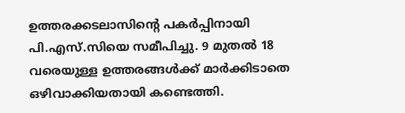ഉത്തരക്കടലാസിന്റെ പകർപ്പിനായി പി.എസ്.സിയെ സമീപിച്ചു. 9 മുതൽ 18 വരെയുള്ള ഉത്തരങ്ങൾക്ക് മാർക്കിടാതെ ഒഴിവാക്കിയതായി കണ്ടെത്തി.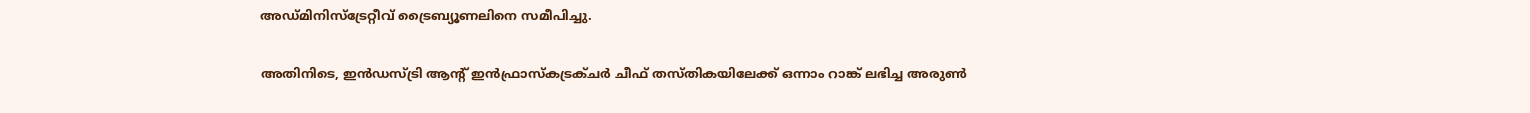അഡ്മിനിസ്‌ട്രേറ്റീവ് ട്രൈബ്യൂണലിനെ സമീപിച്ചു.

അതിനിടെ, ഇൻഡസ്ട്രി ആന്റ് ഇൻഫ്രാസ്‌കട്രക്ചർ ചീഫ് തസ്തികയിലേക്ക് ഒന്നാം റാങ്ക് ലഭിച്ച അരുൺ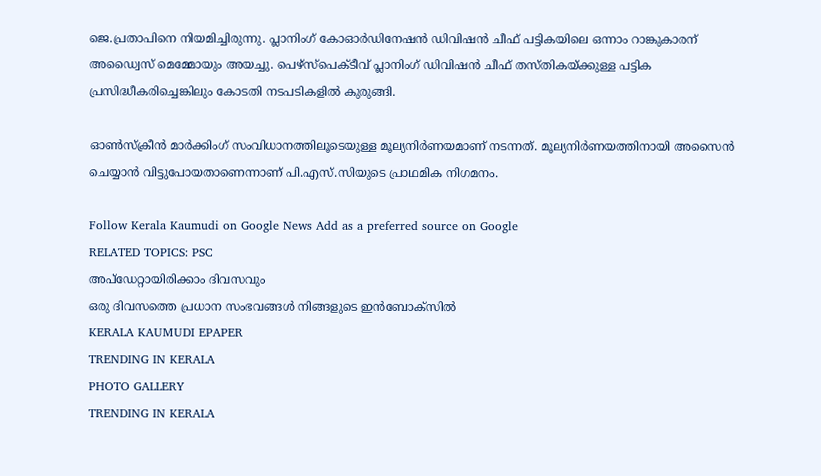ജെ.പ്രതാപിനെ നിയമിച്ചിരുന്നു. പ്ലാനിംഗ് കോഓർഡിനേഷൻ ഡിവിഷൻ ചീഫ് പട്ടികയിലെ ഒന്നാം റാങ്കുകാരന് അഡ്വൈസ് മെമ്മോയും അയച്ചു. പെഴ്സ്‌പെക്ടീവ് പ്ലാനിംഗ് ഡിവിഷൻ ചീഫ് തസ്തികയ്ക്കുള്ള പട്ടിക പ്രസിദ്ധീകരിച്ചെങ്കിലും കോടതി നടപടികളിൽ കുരുങ്ങി.

ഓൺസ്‌ക്രീൻ മാർക്കിംഗ് സംവിധാനത്തിലൂടെയുള്ള മൂല്യനിർണയമാണ് നടന്നത്. മൂല്യനിർണയത്തിനായി അസൈൻ ചെയ്യാൻ വിട്ടുപോയതാണെന്നാണ് പി.എസ്.സിയുടെ പ്രാഥമിക നിഗമനം.

Follow Kerala Kaumudi on Google News Add as a preferred source on Google
RELATED TOPICS: PSC
അപ്ഡേറ്റായിരിക്കാം ദിവസവും
ഒരു ദിവസത്തെ പ്രധാന സംഭവങ്ങൾ നിങ്ങളുടെ ഇൻബോക്സിൽ
KERALA KAUMUDI EPAPER
TRENDING IN KERALA
PHOTO GALLERY
TRENDING IN KERALA